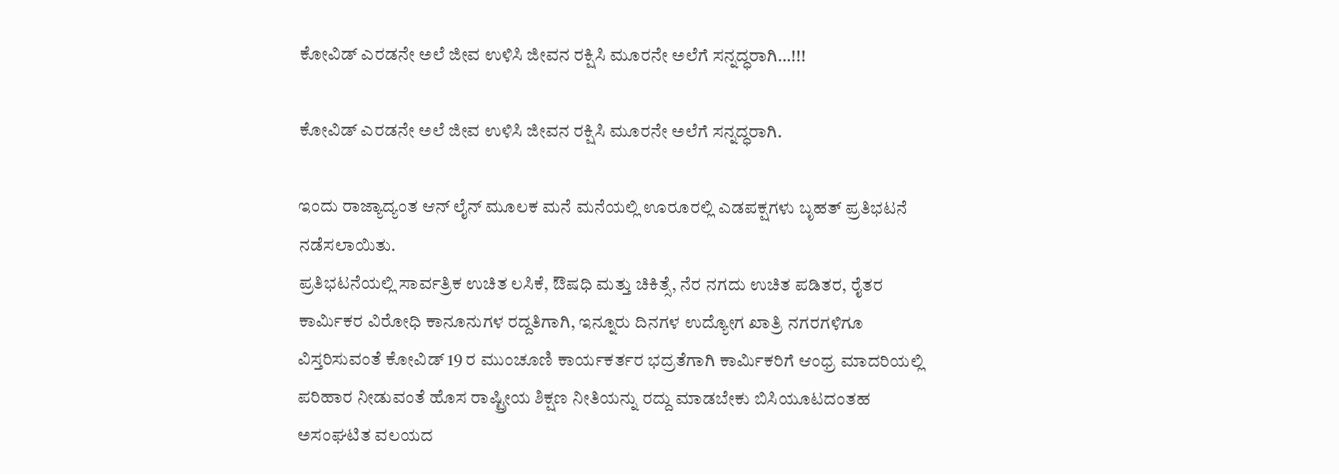ಕೋವಿಡ್ ಎರಡನೇ ಅಲೆ ಜೀವ ಉಳಿಸಿ ಜೀವನ ರಕ್ಷಿಸಿ ಮೂರನೇ ಅಲೆಗೆ ಸನ್ನದ್ಧರಾಗಿ…!!!

ಕೋವಿಡ್ ಎರಡನೇ ಅಲೆ ಜೀವ ಉಳಿಸಿ ಜೀವನ ರಕ್ಷಿಸಿ ಮೂರನೇ ಅಲೆಗೆ ಸನ್ನದ್ಧರಾಗಿ.

ಇಂದು ರಾಜ್ಯಾದ್ಯಂತ ಆನ್ ಲೈನ್ ಮೂಲಕ ಮನೆ ಮನೆಯಲ್ಲಿ ಊರೂರಲ್ಲಿ ಎಡಪಕ್ಷಗಳು ಬೃಹತ್ ಪ್ರತಿಭಟನೆ ನಡೆಸಲಾಯಿತು.
ಪ್ರತಿಭಟನೆಯಲ್ಲಿ ಸಾರ್ವತ್ರಿಕ ಉಚಿತ ಲಸಿಕೆ, ಔಷಧಿ ಮತ್ತು ಚಿಕಿತ್ಸೆ, ನೆರ ನಗದು ಉಚಿತ ಪಡಿತರ, ರೈತರ ಕಾರ್ಮಿಕರ ವಿರೋಧಿ ಕಾನೂನುಗಳ ರದ್ದತಿಗಾಗಿ, ಇನ್ನೂರು ದಿನಗಳ ಉದ್ಯೋಗ ಖಾತ್ರಿ ನಗರಗಳಿಗೂ ವಿಸ್ತರಿಸುವಂತೆ ಕೋವಿಡ್ 19 ರ ಮುಂಚೂಣಿ ಕಾರ್ಯಕರ್ತರ ಭದ್ರತೆಗಾಗಿ ಕಾರ್ಮಿಕರಿಗೆ ಆಂಧ್ರ ಮಾದರಿಯಲ್ಲಿ ಪರಿಹಾರ ನೀಡುವಂತೆ ಹೊಸ ರಾಷ್ಟ್ರೀಯ ಶಿಕ್ಷಣ ನೀತಿಯನ್ನು ರದ್ದು ಮಾಡಬೇಕು ಬಿಸಿಯೂಟದಂತಹ ಅಸಂಘಟಿತ ವಲಯದ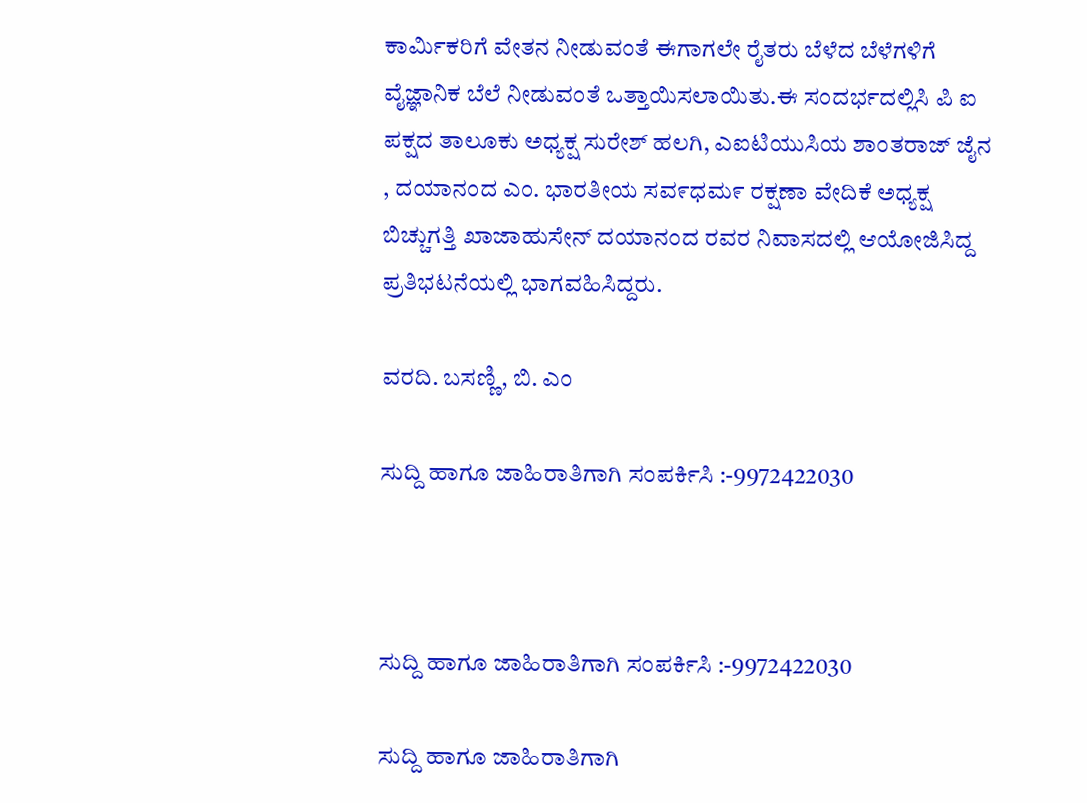ಕಾರ್ಮಿಕರಿಗೆ ವೇತನ ನೀಡುವಂತೆ ಈಗಾಗಲೇ ರೈತರು ಬೆಳೆದ ಬೆಳೆಗಳಿಗೆ ವೈಜ್ಞಾನಿಕ ಬೆಲೆ ನೀಡುವಂತೆ ಒತ್ತಾಯಿಸಲಾಯಿತು.ಈ ಸಂದರ್ಭದಲ್ಲಿಸಿ ಪಿ ಐ ಪಕ್ಷದ ತಾಲೂಕು ಅಧ್ಯಕ್ಷ ಸುರೇಶ್ ಹಲಗಿ, ಎಐಟಿಯುಸಿಯ ಶಾಂತರಾಜ್ ಜೈನ , ದಯಾನಂದ ಎಂ. ಭಾರತೀಯ ಸವ೯ಧಮ೯ ರಕ್ಷಣಾ ವೇದಿಕೆ ಅಧ್ಯಕ್ಷ ಬಿಚ್ಚುಗತ್ತಿ ಖಾಜಾಹುಸೇನ್ ದಯಾನಂದ ರವರ ನಿವಾಸದಲ್ಲಿ ಆಯೋಜಿಸಿದ್ದ ಪ್ರತಿಭಟನೆಯಲ್ಲಿ ಭಾಗವಹಿಸಿದ್ದರು.

ವರದಿ. ಬಸಣ್ಣಿ, ಬಿ. ಎಂ

ಸುದ್ದಿ ಹಾಗೂ ಜಾಹಿರಾತಿಗಾಗಿ ಸಂಪರ್ಕಿಸಿ :-9972422030



ಸುದ್ದಿ ಹಾಗೂ ಜಾಹಿರಾತಿಗಾಗಿ ಸಂಪರ್ಕಿಸಿ :-9972422030

ಸುದ್ದಿ ಹಾಗೂ ಜಾಹಿರಾತಿಗಾಗಿ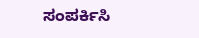ಸಂಪರ್ಕಿಸಿ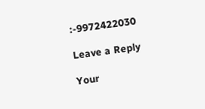:-9972422030

Leave a Reply

Your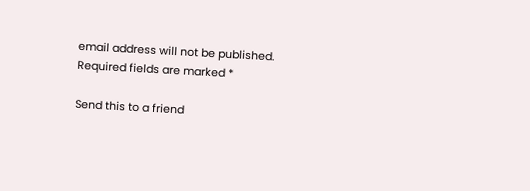email address will not be published. Required fields are marked *

Send this to a friend